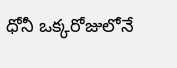ధోనీ ఒక్కరోజులోనే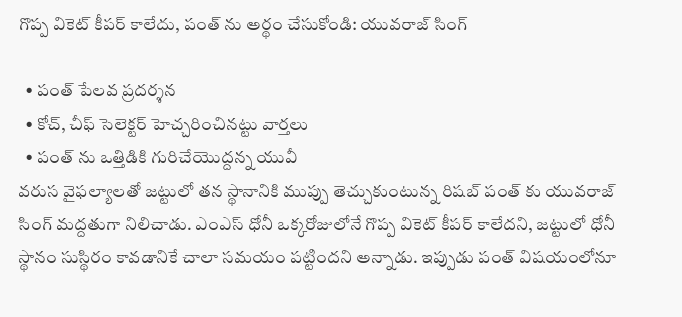గొప్ప వికెట్ కీపర్ కాలేదు, పంత్ ను అర్థం చేసుకోండి: యువరాజ్ సింగ్

  • పంత్ పేలవ ప్రదర్శన
  • కోచ్, చీఫ్ సెలెక్టర్ హెచ్చరించినట్టు వార్తలు
  • పంత్ ను ఒత్తిడికి గురిచేయొద్దన్న యువీ
వరుస వైఫల్యాలతో జట్టులో తన స్థానానికి ముప్పు తెచ్చుకుంటున్న రిషబ్ పంత్ కు యువరాజ్ సింగ్ మద్దతుగా నిలిచాడు. ఎంఎస్ ధోనీ ఒక్కరోజులోనే గొప్ప వికెట్ కీపర్ కాలేదని, జట్టులో ధోనీ స్థానం సుస్థిరం కావడానికే చాలా సమయం పట్టిందని అన్నాడు. ఇప్పుడు పంత్ విషయంలోనూ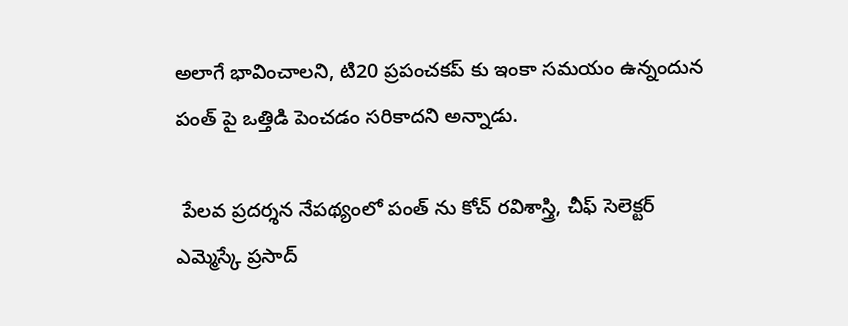అలాగే భావించాలని, టి20 ప్రపంచకప్ కు ఇంకా సమయం ఉన్నందున పంత్ పై ఒత్తిడి పెంచడం సరికాదని అన్నాడు.

 పేలవ ప్రదర్శన నేపథ్యంలో పంత్ ను కోచ్ రవిశాస్త్రి, చీఫ్ సెలెక్టర్ ఎమ్మెస్కే ప్రసాద్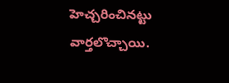హెచ్చరించినట్టు వార్తలొచ్చాయి.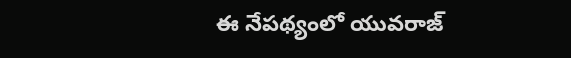ఈ నేపథ్యంలో యువరాజ్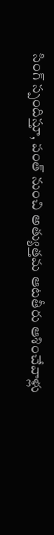సింగ్ స్పందిస్తూ, పంత్ నుంచి అత్యుత్తమ ఆటతీరు ఆశించేవాళ్లు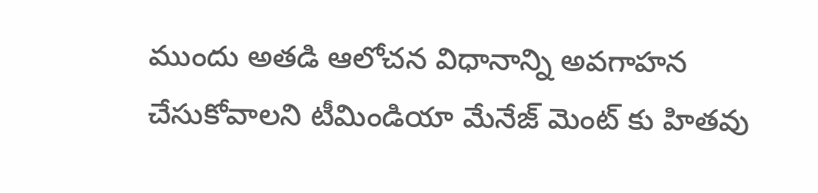ముందు అతడి ఆలోచన విధానాన్ని అవగాహన చేసుకోవాలని టీమిండియా మేనేజ్ మెంట్ కు హితవు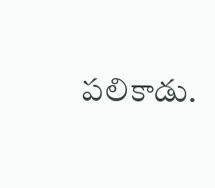పలికాడు.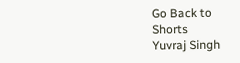Go Back to Shorts
Yuvraj Singh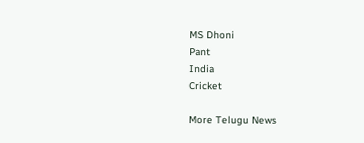MS Dhoni
Pant
India
Cricket

More Telugu News